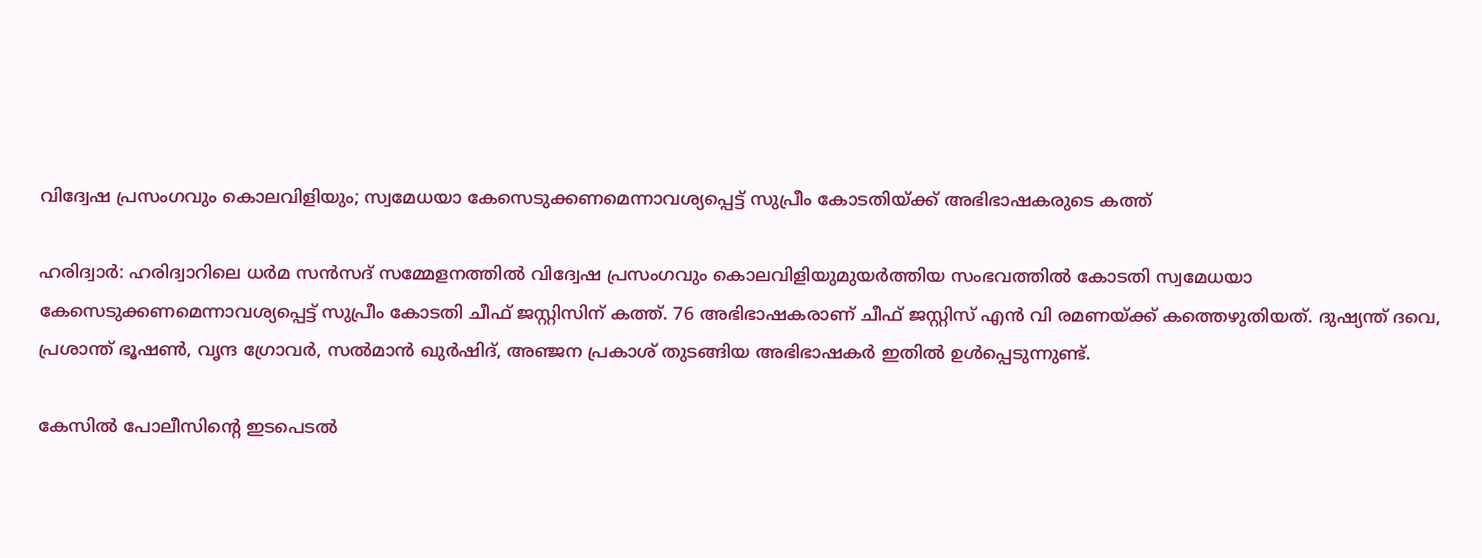വിദ്വേഷ പ്രസംഗവും കൊലവിളിയും; സ്വമേധയാ കേസെടുക്കണമെന്നാവശ്യപ്പെട്ട് സുപ്രീം കോടതിയ്ക്ക് അഭിഭാഷകരുടെ കത്ത്

ഹരിദ്വാർ: ഹരിദ്വാറിലെ ധർമ സൻസദ് സമ്മേളനത്തിൽ വിദ്വേഷ പ്രസംഗവും കൊലവിളിയുമുയർത്തിയ സംഭവത്തിൽ കോടതി സ്വമേധയാ കേസെടുക്കണമെന്നാവശ്യപ്പെട്ട് സുപ്രീം കോടതി ചീഫ് ജസ്റ്റിസിന് കത്ത്. 76 അഭിഭാഷകരാണ് ചീഫ് ജസ്റ്റിസ് എൻ വി രമണയ്ക്ക് കത്തെഴുതിയത്. ദുഷ്യന്ത് ദവെ, പ്രശാന്ത് ഭൂഷൺ, വൃന്ദ ഗ്രോവർ, സൽമാൻ ഖുർഷിദ്, അഞ്ജന പ്രകാശ് തുടങ്ങിയ അഭിഭാഷകർ ഇതിൽ ഉൾപ്പെടുന്നുണ്ട്.

കേസിൽ പോലീസിന്റെ ഇടപെടൽ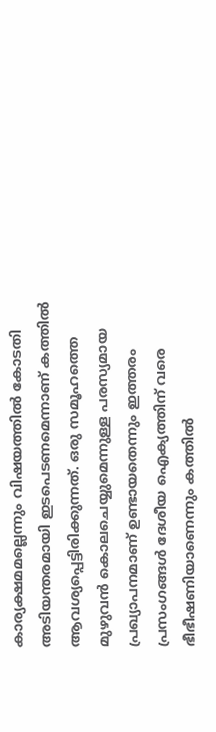കാര്യക്ഷമമല്ലെന്നും വിഷയത്തിൽ കോടതി അടിയന്തരമായി ഇടപെടണമെന്നാണ് കത്തിൽ ആവശ്യപ്പെട്ടിരിക്കുന്നത്. ഒരു സമൂഹത്തെ മുഴുവൻ കൊലചെയ്യുമെന്നുള്ള പരസ്യമായ പ്രഖ്യാപനമാണ് ഉണ്ടായതെന്നും ഇത്തരം പ്രസംഗങ്ങൾ ദേശീയ ഐക്യത്തിന് വരെ ഭീഭീഷണിയാണെന്നും കത്തിൽ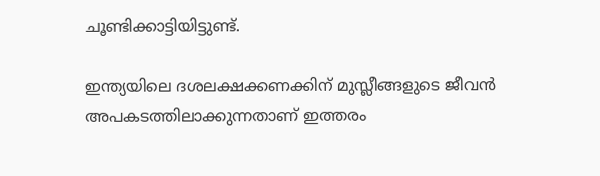ചൂണ്ടിക്കാട്ടിയിട്ടുണ്ട്.

ഇന്ത്യയിലെ ദശലക്ഷക്കണക്കിന് മുസ്ലീങ്ങളുടെ ജീവൻ അപകടത്തിലാക്കുന്നതാണ് ഇത്തരം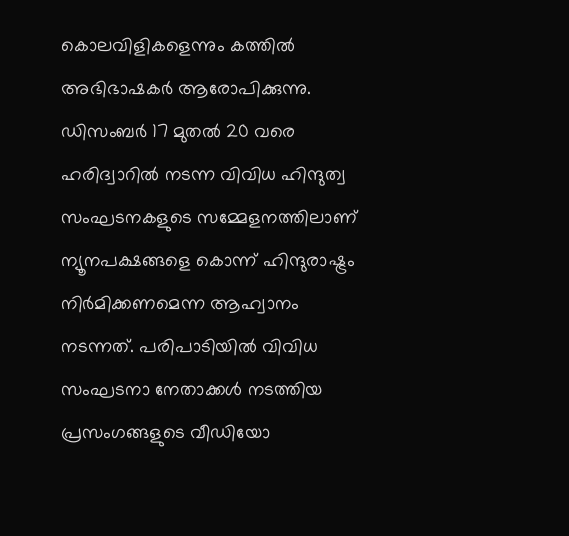കൊലവിളികളെന്നും കത്തിൽ അഭിഭാഷകർ ആരോപിക്കുന്നു. ഡിസംബർ 17 മുതൽ 20 വരെ ഹരിദ്വാറിൽ നടന്ന വിവിധ ഹിന്ദുത്വ സംഘടനകളുടെ സമ്മേളനത്തിലാണ് ന്യൂനപക്ഷങ്ങളെ കൊന്ന് ഹിന്ദുരാഷ്ട്രം നിർമിക്കണമെന്ന ആഹ്വാനം നടന്നത്. പരിപാടിയിൽ വിവിധ സംഘടനാ നേതാക്കൾ നടത്തിയ പ്രസംഗങ്ങളുടെ വീഡിയോ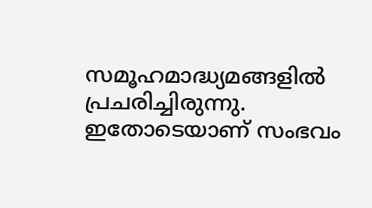സമൂഹമാദ്ധ്യമങ്ങളിൽ പ്രചരിച്ചിരുന്നു. ഇതോടെയാണ് സംഭവം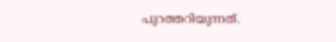പുറത്തറിയുന്നത്.